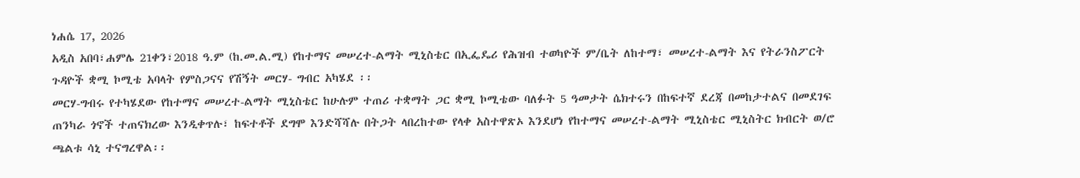ነሐሴ 17, 2026
አዲስ አበባ፣ሐምሌ 21ቀን፣2018 ዓ.ም (ከ.መ.ል.ሚ) የከተማና መሠረተ-ልማት ሚኒስቴር በኢፌዴሪ የሕዝብ ተወካዮች ም/ቤት ለከተማ፣ መሠረተ-ልማት እና የትራንስፖርት ጉዳዮች ቋሚ ኮሚቴ አባላት የምስጋናና የሽኝት መርሃ- ግብር አካሄደ ፡፡
መርሃ-ግብሩ የተካሄደው የከተማና መሠረተ-ልማት ሚኒስቴር ከሁሉም ተጠሪ ተቋማት ጋር ቋሚ ኮሚቴው ባለፉት 5 ዓመታት ሴክተሩን በከፍተኛ ደረጃ በመከታተልና በመደገፍ ጠንካራ ጎኖች ተጠናክረው እንዲቀጥሉ፣ ከፍተቶች ደግሞ እንድሻሻሉ በትጋት ላበረከተው የላቀ አስተዋጽኦ እንደሆነ የከተማና መሠረተ-ልማት ሚኒስቴር ሚኒስትር ክብርት ወ/ሮ ጫልቱ ሳኒ ተናግረዋል፡፡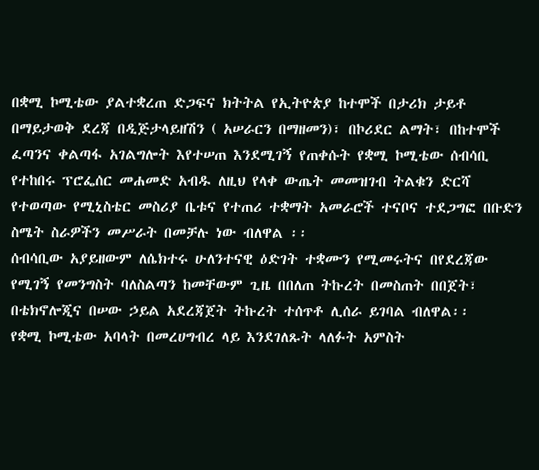በቋሚ ኮሚቴው ያልተቋረጠ ድጋፍና ክትትል የኢትዮጵያ ከተሞች በታሪክ ታይቶ በማይታወቅ ደረጃ በዲጅታላይዘሽን ( አሠራርን በማዘመን)፣ በኮሪደር ልማት፣ በከተሞች ፈጣንና ቀልጣፋ አገልግሎት እየተሠጠ እንደሚገኝ የጠቀሱት የቋሚ ኮሚቴው ሰብሳቢ የተከበሩ ፕሮፌሰር መሐመድ አብዱ ለዚህ የላቀ ውጤት መመዝገብ ትልቁን ድርሻ የተወጣው የሚኒስቴር መስሪያ ቤቱና የተጠሪ ተቋማት አመራሮች ተናቦና ተደጋግፎ በቡድን ስሜት ስራዎችን መሥራት በመቻሉ ነው ብለዋል ፡፡
ሰብሳቢው አያይዘውም ለሴክተሩ ሁለንተናዊ ዕድገት ተቋሙን የሚመሩትና በየደረጃው የሚገኝ የመንግስት ባለስልጣን ከመቸውም ጊዜ በበለጠ ትኩረት በመስጠት በበጀት፣ በቴክኖሎጂና በሠው ኃይል አደረጃጀት ትኩረት ተሰጥቶ ሊሰራ ይገባል ብለዋል፡፡
የቋሚ ኮሚቴው አባላት በመረሀግብረ ላይ እንደገለጹት ላለፉት አምስት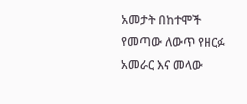አመታት በከተሞች የመጣው ለውጥ የዘርፉ አመራር እና መላው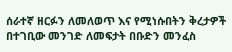ሰራተኛ ዘርፉን ለመለወጥ እና የሚነሱበትን ቅረታዎች በተገቢው መንገድ ለመፍታት በቡድን መንፈስ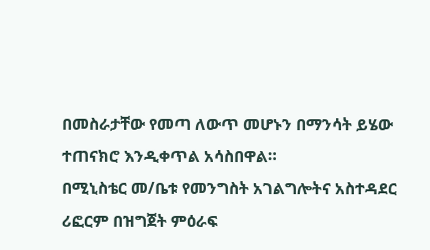በመስራታቸው የመጣ ለውጥ መሆኑን በማንሳት ይሄው ተጠናክሮ እንዲቀጥል አሳስበዋል።
በሚኒስቴር መ/ቤቱ የመንግስት አገልግሎትና አስተዳደር ሪፎርም በዝግጀት ምዕራፍ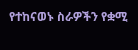የተከናወኑ ስራዎችን የቋሚ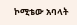ኮሚቴው አባላት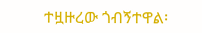ተዟዙረው ጎብኝተዋል፡